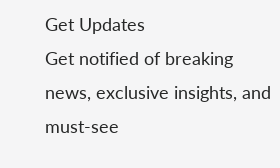Get Updates
Get notified of breaking news, exclusive insights, and must-see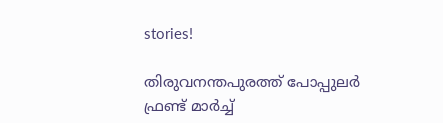stories!

തിരുവനന്തപുരത്ത് പോപ്പുലര്‍ ഫ്രണ്ട് മാര്‍ച്ച്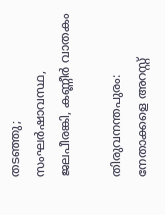തടഞ്ഞു; സംഘര്‍ഷാവസ്ഥ, ജലപീരങ്കി, കണ്ണീര്‍ വാതകം

തിരുവനന്തപുരം: നേതാക്കളെ അറസ്റ്റ്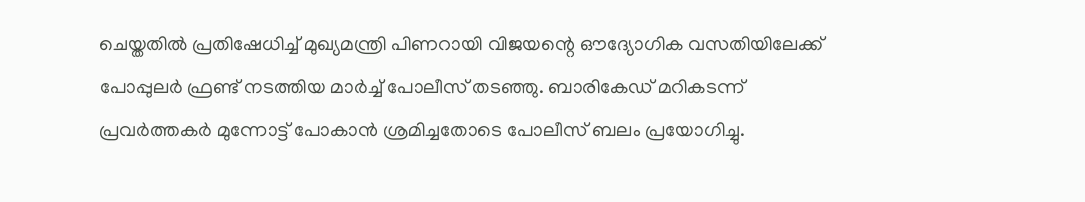ചെയ്തതില്‍ പ്രതിഷേധിച്ച് മുഖ്യമന്ത്രി പിണറായി വിജയന്റെ ഔദ്യോഗിക വസതിയിലേക്ക് പോപ്പുലര്‍ ഫ്രണ്ട് നടത്തിയ മാര്‍ച്ച് പോലീസ് തടഞ്ഞു. ബാരികേഡ് മറികടന്ന് പ്രവര്‍ത്തകര്‍ മുന്നോട്ട് പോകാന്‍ ശ്രമിച്ചതോടെ പോലീസ് ബലം പ്രയോഗിച്ചു.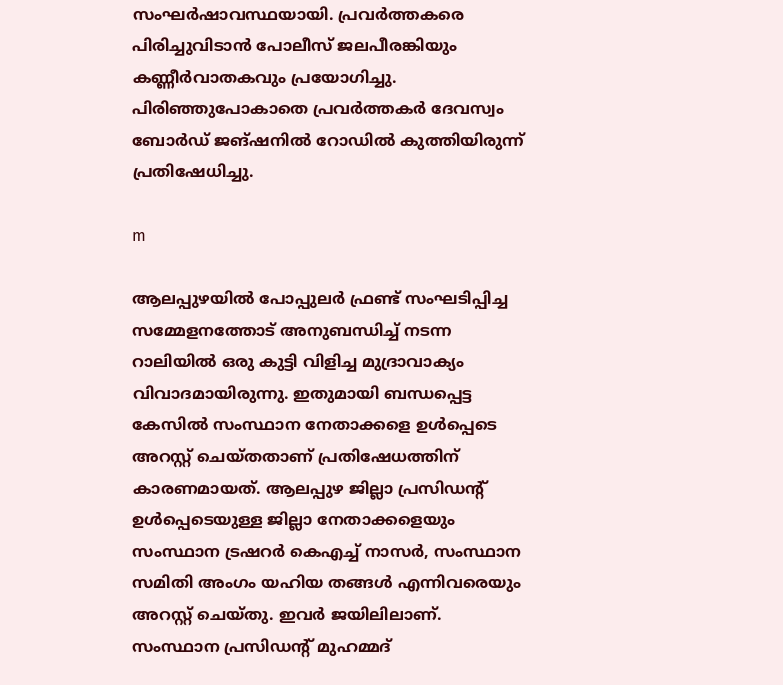സംഘര്‍ഷാവസ്ഥയായി. പ്രവര്‍ത്തകരെ പിരിച്ചുവിടാന്‍ പോലീസ് ജലപീരങ്കിയും കണ്ണീര്‍വാതകവും പ്രയോഗിച്ചു. പിരിഞ്ഞുപോകാതെ പ്രവര്‍ത്തകര്‍ ദേവസ്വം ബോര്‍ഡ് ജങ്ഷനില്‍ റോഡില്‍ കുത്തിയിരുന്ന് പ്രതിഷേധിച്ചു.

m

ആലപ്പുഴയില്‍ പോപ്പുലര്‍ ഫ്രണ്ട് സംഘടിപ്പിച്ച സമ്മേളനത്തോട് അനുബന്ധിച്ച് നടന്ന റാലിയില്‍ ഒരു കുട്ടി വിളിച്ച മുദ്രാവാക്യം വിവാദമായിരുന്നു. ഇതുമായി ബന്ധപ്പെട്ട കേസില്‍ സംസ്ഥാന നേതാക്കളെ ഉള്‍പ്പെടെ അറസ്റ്റ് ചെയ്തതാണ് പ്രതിഷേധത്തിന് കാരണമായത്. ആലപ്പുഴ ജില്ലാ പ്രസിഡന്റ് ഉള്‍പ്പെടെയുള്ള ജില്ലാ നേതാക്കളെയും സംസ്ഥാന ട്രഷറര്‍ കെഎച്ച് നാസര്‍, സംസ്ഥാന സമിതി അംഗം യഹിയ തങ്ങള്‍ എന്നിവരെയും അറസ്റ്റ് ചെയ്തു. ഇവര്‍ ജയിലിലാണ്. സംസ്ഥാന പ്രസിഡന്റ് മുഹമ്മദ്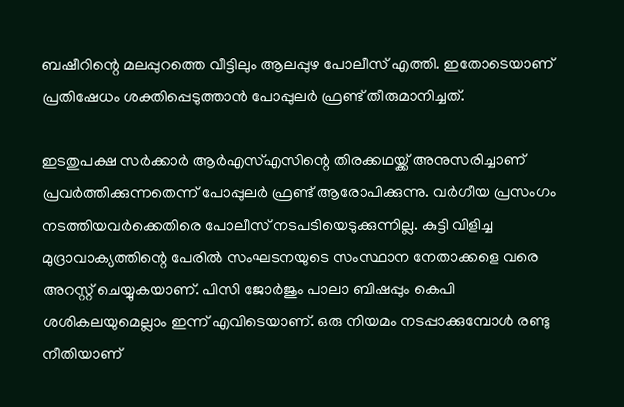ബഷീറിന്റെ മലപ്പുറത്തെ വീട്ടിലും ആലപ്പുഴ പോലീസ് എത്തി. ഇതോടെയാണ് പ്രതിഷേധം ശക്തിപ്പെടുത്താന്‍ പോപ്പുലര്‍ ഫ്രണ്ട് തീരുമാനിച്ചത്.

ഇടതുപക്ഷ സര്‍ക്കാര്‍ ആര്‍എസ്എസിന്റെ തിരക്കഥയ്ക്ക് അനുസരിച്ചാണ് പ്രവര്‍ത്തിക്കുന്നതെന്ന് പോപ്പുലര്‍ ഫ്രണ്ട് ആരോപിക്കുന്നു. വര്‍ഗീയ പ്രസംഗം നടത്തിയവര്‍ക്കെതിരെ പോലീസ് നടപടിയെടുക്കുന്നില്ല. കുട്ടി വിളിച്ച മുദ്രാവാക്യത്തിന്റെ പേരില്‍ സംഘടനയുടെ സംസ്ഥാന നേതാക്കളെ വരെ അറസ്റ്റ് ചെയ്യുകയാണ്. പിസി ജോര്‍ജും പാലാ ബിഷപ്പും കെപി ശശികലയുമെല്ലാം ഇന്ന് എവിടെയാണ്. ഒരു നിയമം നടപ്പാക്കുമ്പോള്‍ രണ്ടു നീതിയാണ്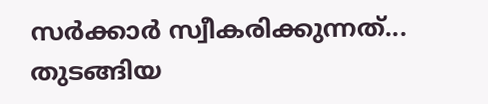സര്‍ക്കാര്‍ സ്വീകരിക്കുന്നത്... തുടങ്ങിയ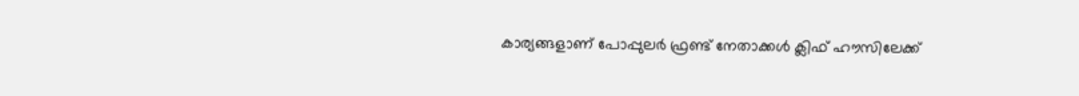കാര്യങ്ങളാണ് പോപ്പുലര്‍ ഫ്രണ്ട് നേതാക്കള്‍ ക്ലിഫ് ഹൗസിലേക്ക്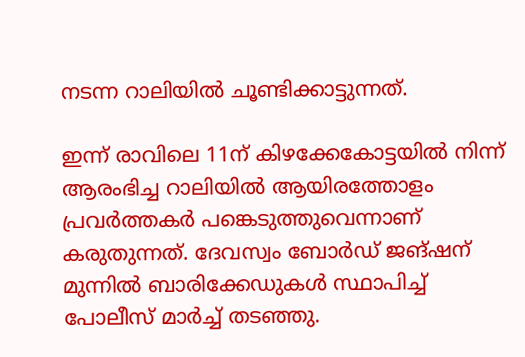നടന്ന റാലിയില്‍ ചൂണ്ടിക്കാട്ടുന്നത്.

ഇന്ന് രാവിലെ 11ന് കിഴക്കേകോട്ടയില്‍ നിന്ന് ആരംഭിച്ച റാലിയില്‍ ആയിരത്തോളം പ്രവര്‍ത്തകര്‍ പങ്കെടുത്തുവെന്നാണ് കരുതുന്നത്. ദേവസ്വം ബോര്‍ഡ് ജങ്ഷന് മുന്നില്‍ ബാരിക്കേഡുകള്‍ സ്ഥാപിച്ച് പോലീസ് മാര്‍ച്ച് തടഞ്ഞു.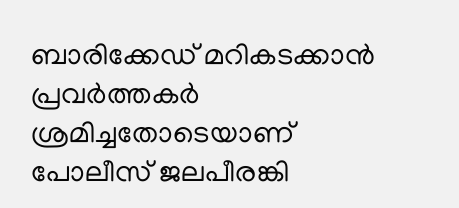ബാരിക്കേഡ് മറികടക്കാന്‍ പ്രവര്‍ത്തകര്‍ ശ്രമിച്ചതോടെയാണ് പോലീസ് ജലപീരങ്കി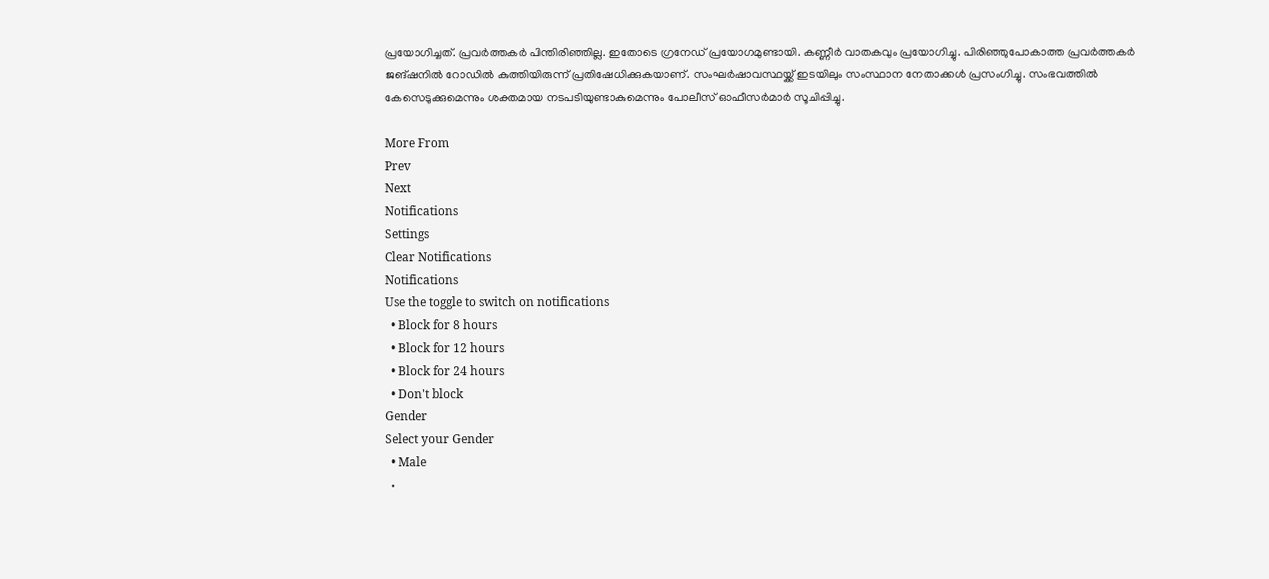പ്രയോഗിച്ചത്. പ്രവര്‍ത്തകര്‍ പിന്തിരിഞ്ഞില്ല. ഇതോടെ ഗ്രനേഡ് പ്രയോഗമുണ്ടായി. കണ്ണീര്‍ വാതകവും പ്രയോഗിച്ചു. പിരിഞ്ഞുപോകാത്ത പ്രവര്‍ത്തകര്‍ ജങ്ഷനില്‍ റോഡില്‍ കുത്തിയിരുന്ന് പ്രതിഷേധിക്കുകയാണ്. സംഘര്‍ഷാവസ്ഥയ്ക്ക് ഇടയിലും സംസ്ഥാന നേതാക്കള്‍ പ്രസംഗിച്ചു. സംഭവത്തില്‍ കേസെടുക്കുമെന്നും ശക്തമായ നടപടിയുണ്ടാകുമെന്നും പോലീസ് ഓഫീസര്‍മാര്‍ സൂചിപ്പിച്ചു.

More From
Prev
Next
Notifications
Settings
Clear Notifications
Notifications
Use the toggle to switch on notifications
  • Block for 8 hours
  • Block for 12 hours
  • Block for 24 hours
  • Don't block
Gender
Select your Gender
  • Male
  •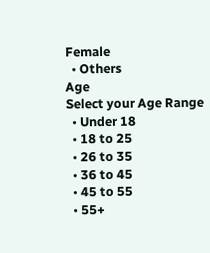Female
  • Others
Age
Select your Age Range
  • Under 18
  • 18 to 25
  • 26 to 35
  • 36 to 45
  • 45 to 55
  • 55+